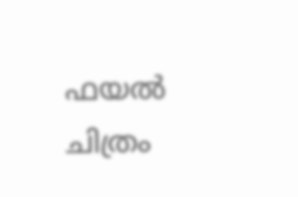ഫയല്‍ ചിത്രം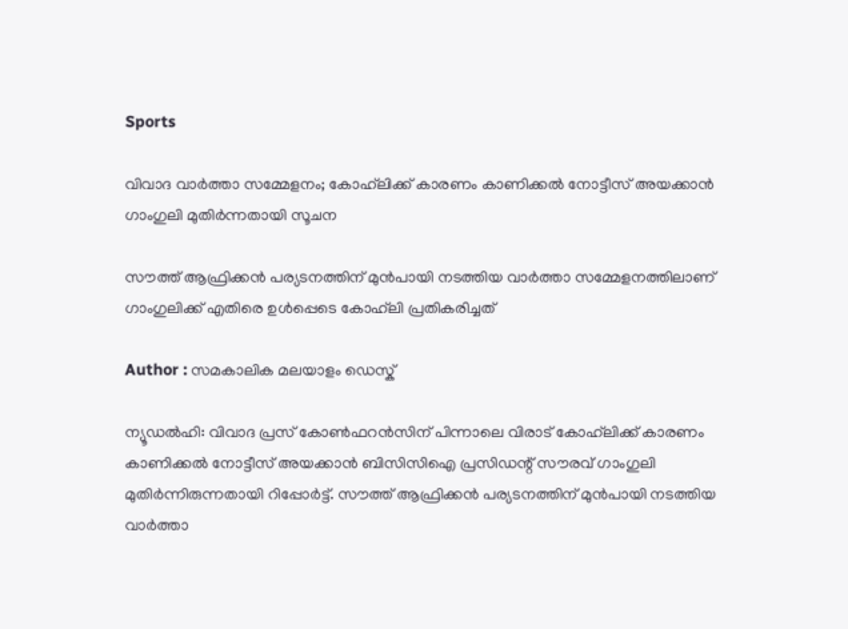Sports

വിവാദ വാര്‍ത്താ സമ്മേളനം; കോഹ്‌ലിക്ക് കാരണം കാണിക്കല്‍ നോട്ടീസ് അയക്കാന്‍ ഗാംഗുലി മുതിര്‍ന്നതായി സൂചന

സൗത്ത് ആഫ്രിക്കന്‍ പര്യടനത്തിന് മുന്‍പായി നടത്തിയ വാര്‍ത്താ സമ്മേളനത്തിലാണ് ഗാംഗുലിക്ക് എതിരെ ഉള്‍പ്പെടെ കോഹ്‌ലി പ്രതികരിച്ചത്

Author : സമകാലിക മലയാളം ഡെസ്ക്

ന്യൂഡല്‍ഹി: വിവാദ പ്രസ് കോണ്‍ഫറന്‍സിന് പിന്നാലെ വിരാട് കോഹ്‌ലിക്ക് കാരണം കാണിക്കല്‍ നോട്ടീസ് അയക്കാന്‍ ബിസിസിഐ പ്രസിഡന്റ് സൗരവ് ഗാംഗുലി മുതിര്‍ന്നിരുന്നതായി റിപ്പോര്‍ട്ട്. സൗത്ത് ആഫ്രിക്കന്‍ പര്യടനത്തിന് മുന്‍പായി നടത്തിയ വാര്‍ത്താ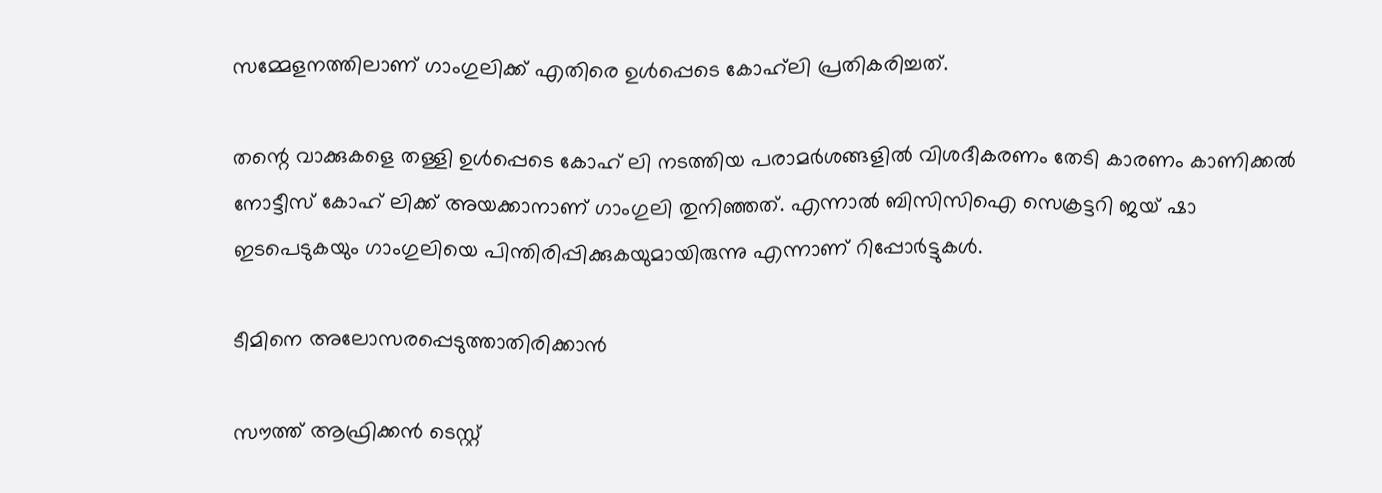സമ്മേളനത്തിലാണ് ഗാംഗുലിക്ക് എതിരെ ഉള്‍പ്പെടെ കോഹ്‌ലി പ്രതികരിച്ചത്.

തന്റെ വാക്കുകളെ തള്ളി ഉള്‍പ്പെടെ കോഹ് ലി നടത്തിയ പരാമര്‍ശങ്ങളില്‍ വിശദീകരണം തേടി കാരണം കാണിക്കല്‍ നോട്ടീസ് കോഹ് ലിക്ക് അയക്കാനാണ് ഗാംഗുലി തുനിഞ്ഞത്. എന്നാല്‍ ബിസിസിഐ സെക്രട്ടറി ജയ് ഷാ ഇടപെടുകയും ഗാംഗുലിയെ പിന്തിരിപ്പിക്കുകയുമായിരുന്നു എന്നാണ് റിപ്പോര്‍ട്ടുകള്‍.

ടീമിനെ അലോസരപ്പെടുത്താതിരിക്കാന്‍

സൗത്ത് ആഫ്രിക്കന്‍ ടെസ്റ്റ്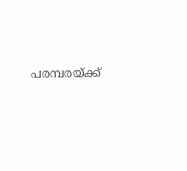പരമ്പരയ്ക്ക്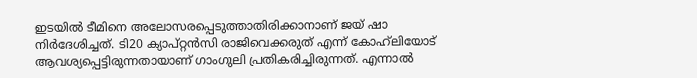ഇടയില്‍ ടീമിനെ അലോസരപ്പെടുത്താതിരിക്കാനാണ് ജയ് ഷാ നിര്‍ദേശിച്ചത്. ടി20 ക്യാപ്റ്റന്‍സി രാജിവെക്കരുത് എന്ന് കോഹ്‌ലിയോട് ആവശ്യപ്പെട്ടിരുന്നതായാണ് ഗാംഗുലി പ്രതികരിച്ചിരുന്നത്. എന്നാല്‍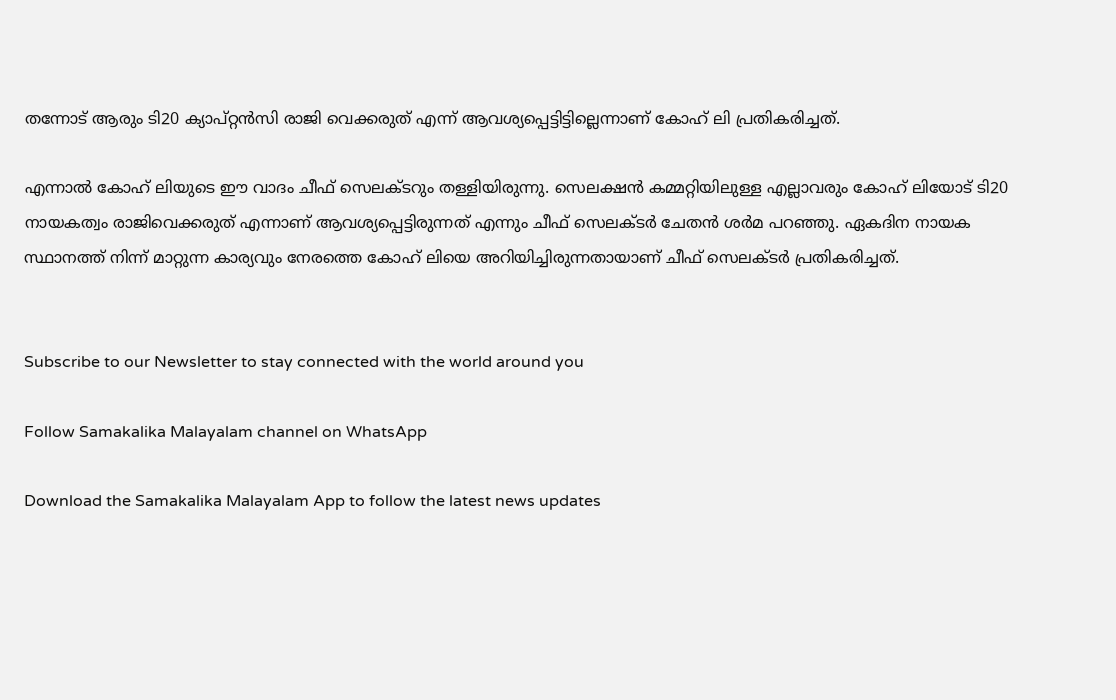തന്നോട് ആരും ടി20 ക്യാപ്റ്റന്‍സി രാജി വെക്കരുത് എന്ന് ആവശ്യപ്പെട്ടിട്ടില്ലെന്നാണ് കോഹ് ലി പ്രതികരിച്ചത്.

എന്നാല്‍ കോഹ് ലിയുടെ ഈ വാദം ചീഫ് സെലക്ടറും തള്ളിയിരുന്നു. സെലക്ഷന്‍ കമ്മറ്റിയിലുള്ള എല്ലാവരും കോഹ് ലിയോട് ടി20 നായകത്വം രാജിവെക്കരുത് എന്നാണ് ആവശ്യപ്പെട്ടിരുന്നത് എന്നും ചീഫ് സെലക്ടര്‍ ചേതന്‍ ശര്‍മ പറഞ്ഞു. ഏകദിന നായക സ്ഥാനത്ത് നിന്ന് മാറ്റുന്ന കാര്യവും നേരത്തെ കോഹ് ലിയെ അറിയിച്ചിരുന്നതായാണ് ചീഫ് സെലക്ടര്‍ പ്രതികരിച്ചത്.


Subscribe to our Newsletter to stay connected with the world around you

Follow Samakalika Malayalam channel on WhatsApp

Download the Samakalika Malayalam App to follow the latest news updates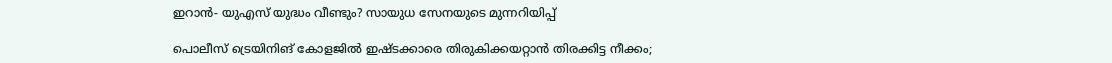ഇറാൻ- യുഎസ് യുദ്ധം വീണ്ടും? സായുധ സേനയുടെ മുന്നറിയിപ്പ്

പൊലീസ് ട്രെയിനിങ് കോളജിൽ ഇഷ്ടക്കാരെ തിരുകിക്കയറ്റാൻ തിരക്കിട്ട നീക്കം;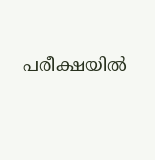പരീക്ഷയിൽ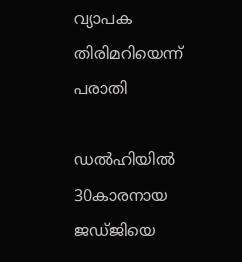വ്യാപക തിരിമറിയെന്ന് പരാതി

ഡൽഹിയിൽ 30കാരനായ ജ‍ഡ്ജിയെ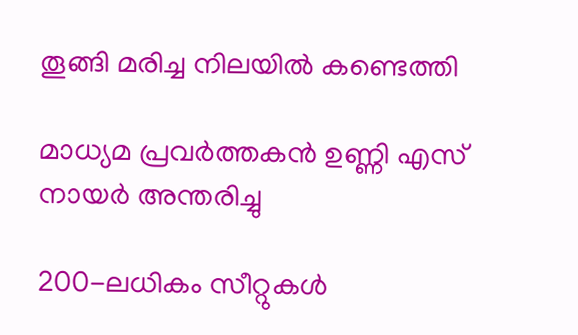തൂങ്ങി മരിച്ച നിലയിൽ കണ്ടെത്തി

മാധ്യമ പ്രവർത്തകൻ ഉണ്ണി എസ് നായർ അന്തരിച്ചു

200-ലധികം സീറ്റുകൾ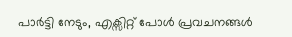പാർട്ടി നേടും, എക്സിറ്റ് പോൾ പ്രവചനങ്ങൾ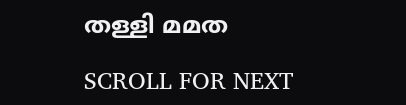തള്ളി മമത

SCROLL FOR NEXT